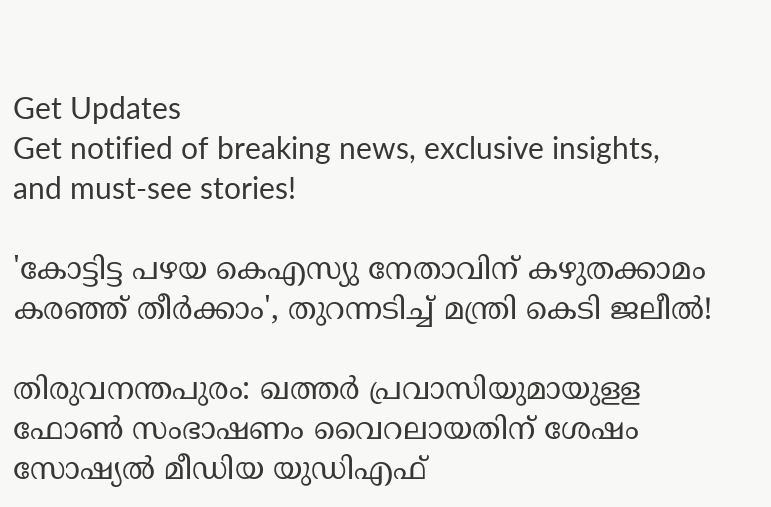Get Updates
Get notified of breaking news, exclusive insights, and must-see stories!

'കോട്ടിട്ട പഴയ കെഎസ്യു നേതാവിന് കഴുതക്കാമം കരഞ്ഞ് തീർക്കാം', തുറന്നടിച്ച് മന്ത്രി കെടി ജലീൽ!

തിരുവനന്തപുരം: ഖത്തര്‍ പ്രവാസിയുമായുളള ഫോണ്‍ സംഭാഷണം വൈറലായതിന് ശേഷം സോഷ്യല്‍ മീഡിയ യുഡിഎഫ്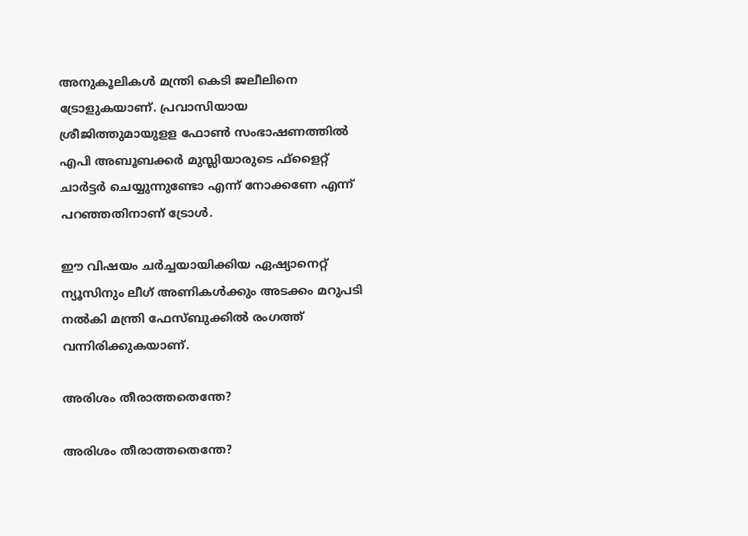അനുകൂലികള്‍ മന്ത്രി കെടി ജലീലിനെ ട്രോളുകയാണ്. പ്രവാസിയായ ശ്രീജിത്തുമായുളള ഫോണ്‍ സംഭാഷണത്തില്‍ എപി അബൂബക്കര്‍ മുസ്ലിയാരുടെ ഫ്‌ളൈറ്റ് ചാര്‍ട്ടര്‍ ചെയ്യുന്നുണ്ടോ എന്ന് നോക്കണേ എന്ന് പറഞ്ഞതിനാണ് ട്രോള്‍.

ഈ വിഷയം ചർച്ചയായിക്കിയ ഏഷ്യാനെറ്റ് ന്യൂസിനും ലീഗ് അണികൾക്കും അടക്കം മറുപടി നൽകി മന്ത്രി ഫേസ്ബുക്കിൽ രംഗത്ത് വന്നിരിക്കുകയാണ്.

അരിശം തീരാത്തതെന്തേ?

അരിശം തീരാത്തതെന്തേ?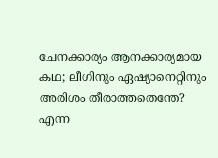ചേനക്കാര്യം ആനക്കാര്യമായ കഥ; ലീഗിനും ഏഷ്യാനെറ്റിനും അരിശം തീരാത്തതെന്തേ? എന്ന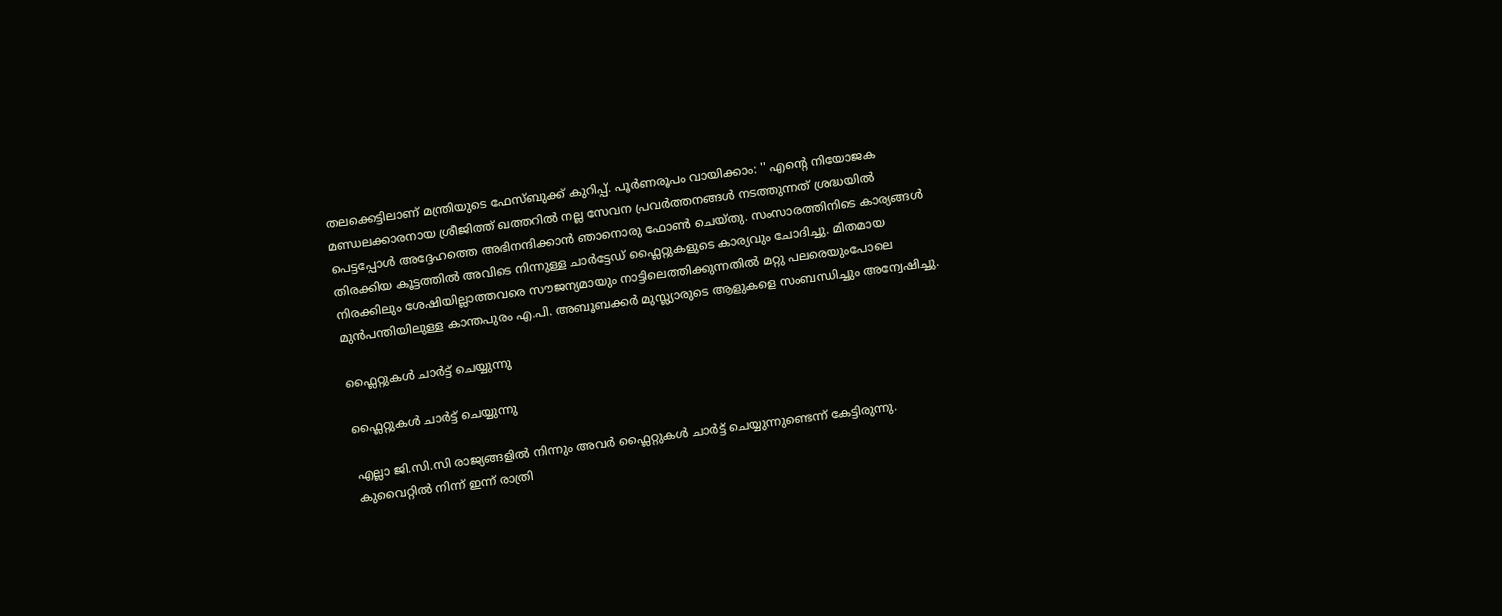തലക്കെട്ടിലാണ് മന്ത്രിയുടെ ഫേസ്ബുക്ക് കുറിപ്പ്. പൂർണരൂപം വായിക്കാം: '' എൻ്റെ നിയോജക മണ്ഡലക്കാരനായ ശ്രീജിത്ത് ഖത്തറിൽ നല്ല സേവന പ്രവർത്തനങ്ങൾ നടത്തുന്നത് ശ്രദ്ധയിൽ പെട്ടപ്പോൾ അദ്ദേഹത്തെ അഭിനന്ദിക്കാൻ ഞാനൊരു ഫോൺ ചെയ്തു. സംസാരത്തിനിടെ കാര്യങ്ങൾ തിരക്കിയ കൂട്ടത്തിൽ അവിടെ നിന്നുള്ള ചാർട്ടേഡ് ഫ്ലൈറ്റുകളുടെ കാര്യവും ചോദിച്ചു. മിതമായ നിരക്കിലും ശേഷിയില്ലാത്തവരെ സൗജന്യമായും നാട്ടിലെത്തിക്കുന്നതിൽ മറ്റു പലരെയുംപോലെ മുൻപന്തിയിലുള്ള കാന്തപുരം എ.പി. അബൂബക്കർ മുസ്ല്യാരുടെ ആളുകളെ സംബന്ധിച്ചും അന്വേഷിച്ചു.

ഫ്ലൈറ്റുകൾ ചാർട്ട് ചെയ്യുന്നു

ഫ്ലൈറ്റുകൾ ചാർട്ട് ചെയ്യുന്നു

എല്ലാ ജി.സി.സി രാജ്യങ്ങളിൽ നിന്നും അവർ ഫ്ലൈറ്റുകൾ ചാർട്ട് ചെയ്യുന്നുണ്ടെന്ന് കേട്ടിരുന്നു. കുവൈറ്റിൽ നിന്ന് ഇന്ന് രാത്രി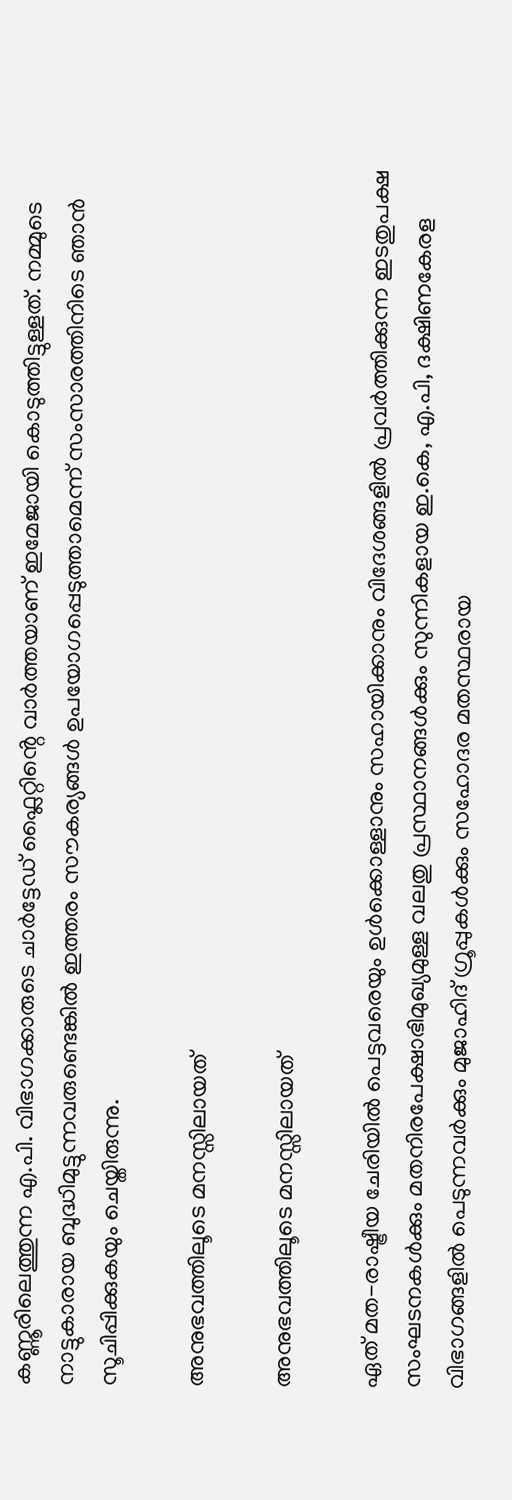കണ്ണൂരിലെത്തുന്ന എ.പി. വിഭാഗക്കാരുടെ ചാർട്ടേഡ് ഫ്ലൈറ്റിൻ്റെ വാർത്തയാണ് ഇമേജായി കൊടുത്തിട്ടുള്ളത്. നമ്മുടെ നാട്ടുകാരായ ബുദ്ധിമുട്ടുന്നവരുണ്ടെങ്കിൽ ഇത്തരം സൗകര്യങ്ങൾ ഉപയോഗപ്പെടുത്താമെന്ന് സംസാരത്തിനിടെ ഞാൻ സൂചിപ്പിക്കുകയും ചെയ്തിരുന്നു.

അനുഭവത്തിലൂടെ മനസ്സിലായത്

അനുഭവത്തിലൂടെ മനസ്സിലായത്

ഏത് മത-രാഷ്ട്രീയ ചേരിയിൽ പെട്ടവരെയും ഉൾക്കൊള്ളാനും സഹായിക്കാനും വിദേശങ്ങളിൽ പ്രവർത്തിക്കുന്ന ഇടതുപക്ഷ സംഘടനകൾക്കും മതനിരപേക്ഷാഭിമുഖ്യമുള്ള വലതു പ്രസ്ഥാനങ്ങൾക്കും സുന്നികളായ ഇ.കെ, എ.പി, ദക്ഷിണകേരള വിഭാഗങ്ങളിൽ പെടുന്നവർക്കും മുജാഹിദ് ഗ്രൂപ്പുകൾക്കും സഹോദര മതസ്ഥരായ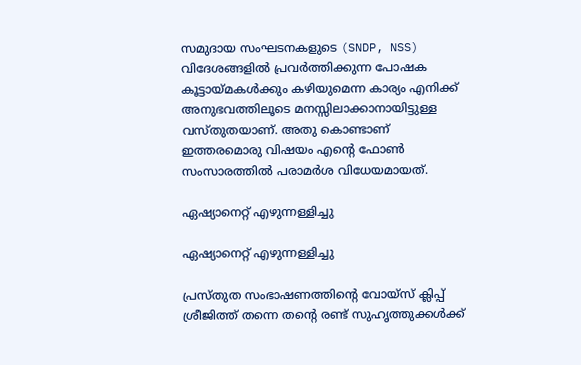സമുദായ സംഘടനകളുടെ (SNDP, NSS) വിദേശങ്ങളിൽ പ്രവർത്തിക്കുന്ന പോഷക കൂട്ടായ്മകൾക്കും കഴിയുമെന്ന കാര്യം എനിക്ക് അനുഭവത്തിലൂടെ മനസ്സിലാക്കാനായിട്ടുള്ള വസ്തുതയാണ്. അതു കൊണ്ടാണ് ഇത്തരമൊരു വിഷയം എൻ്റെ ഫോൺ സംസാരത്തിൽ പരാമർശ വിധേയമായത്.

ഏഷ്യാനെറ്റ് എഴുന്നള്ളിച്ചു

ഏഷ്യാനെറ്റ് എഴുന്നള്ളിച്ചു

പ്രസ്തുത സംഭാഷണത്തിൻ്റെ വോയ്സ് ക്ലിപ്പ് ശ്രീജിത്ത് തന്നെ തൻ്റെ രണ്ട് സുഹൃത്തുക്കൾക്ക്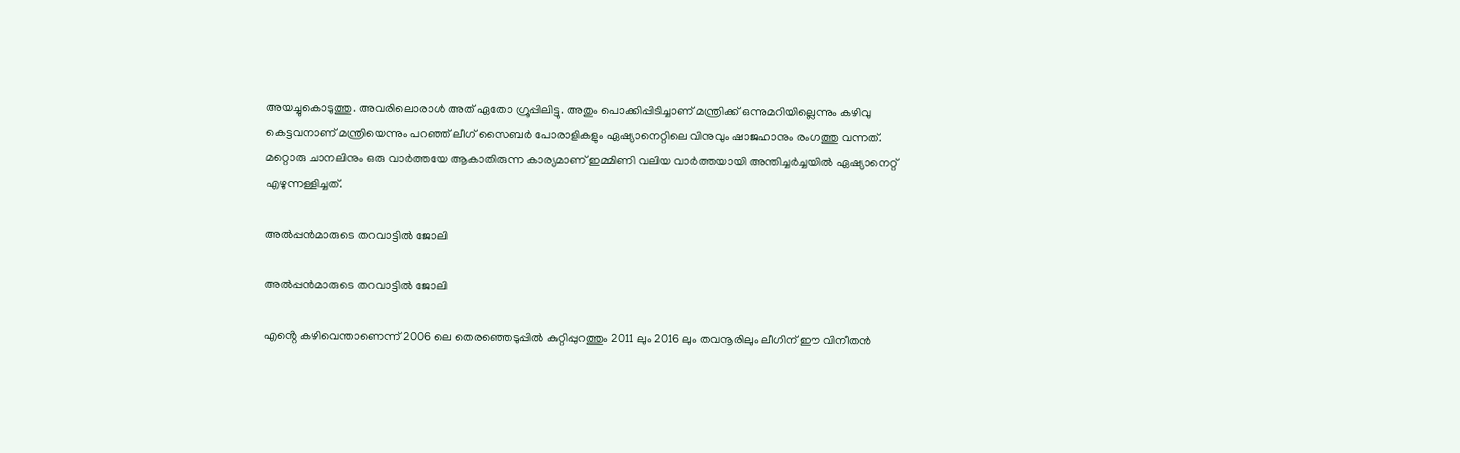അയച്ചുകൊടുത്തു. അവരിലൊരാൾ അത് ഏതോ ഗ്രൂപ്പിലിട്ടു. അതും പൊക്കിപ്പിടിച്ചാണ് മന്ത്രിക്ക് ഒന്നുമറിയില്ലെന്നും കഴിവു കെട്ടവനാണ് മന്ത്രിയെന്നും പറഞ്ഞ് ലീഗ് സൈബർ പോരാളികളും ഏഷ്യാനെറ്റിലെ വിനുവും ഷാജഹാനും രംഗത്തു വന്നത്. മറ്റൊരു ചാനലിനും ഒരു വാർത്തയേ ആകാതിരുന്ന കാര്യമാണ് ഇമ്മിണി വലിയ വാർത്തയായി അന്തിച്ചർച്ചയിൽ ഏഷ്യാനെറ്റ് എഴുന്നള്ളിച്ചത്.

അൽപ്പൻമാരുടെ തറവാട്ടിൽ ജോലി

അൽപ്പൻമാരുടെ തറവാട്ടിൽ ജോലി

എൻ്റെ കഴിവെന്താണെന്ന് 2006 ലെ തെരഞ്ഞെടുപ്പിൽ കുറ്റിപ്പുറത്തും 2011 ലും 2016 ലും തവനൂരിലും ലീഗിന് ഈ വിനീതൻ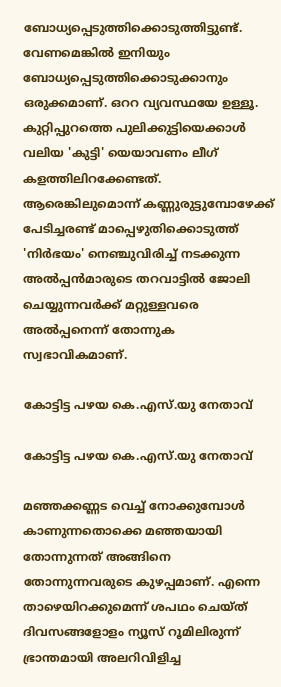ബോധ്യപ്പെടുത്തിക്കൊടുത്തിട്ടുണ്ട്. വേണമെങ്കിൽ ഇനിയും ബോധ്യപ്പെടുത്തിക്കൊടുക്കാനും ഒരുക്കമാണ്. ഒററ വ്യവസ്ഥയേ ഉള്ളൂ. കുറ്റിപ്പുറത്തെ പുലിക്കുട്ടിയെക്കാൾ വലിയ 'കുട്ടി' യെയാവണം ലീഗ് കളത്തിലിറക്കേണ്ടത്. ആരെങ്കിലുമൊന്ന് കണ്ണുരുട്ടുമ്പോഴേക്ക് പേടിച്ചരണ്ട് മാപ്പെഴുതിക്കൊടുത്ത് 'നിർഭയം' നെഞ്ചുവിരിച്ച് നടക്കുന്ന അൽപ്പൻമാരുടെ തറവാട്ടിൽ ജോലി ചെയ്യുന്നവർക്ക് മറ്റുള്ളവരെ അൽപ്പനെന്ന് തോന്നുക സ്വഭാവികമാണ്.

കോട്ടിട്ട പഴയ കെ.എസ്.യു നേതാവ്

കോട്ടിട്ട പഴയ കെ.എസ്.യു നേതാവ്

മഞ്ഞക്കണ്ണട വെച്ച് നോക്കുമ്പോൾ കാണുന്നതൊക്കെ മഞ്ഞയായി തോന്നുന്നത് അങ്ങിനെ തോന്നുന്നവരുടെ കുഴപ്പമാണ്. എന്നെ താഴെയിറക്കുമെന്ന് ശപഥം ചെയ്ത് ദിവസങ്ങളോളം ന്യൂസ് റൂമിലിരുന്ന് ഭ്രാന്തമായി അലറിവിളിച്ച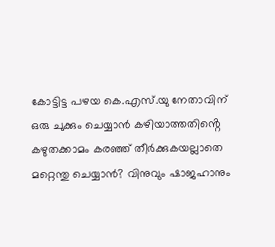കോട്ടിട്ട പഴയ കെ.എസ്.യു നേതാവിന് ഒരു ചുക്കും ചെയ്യാൻ കഴിയാത്തതിൻ്റെ കഴുതക്കാമം കരഞ്ഞ് തീർക്കുകയല്ലാതെ മറ്റെന്തു ചെയ്യാൻ? വിനുവും ഷാജഹാനും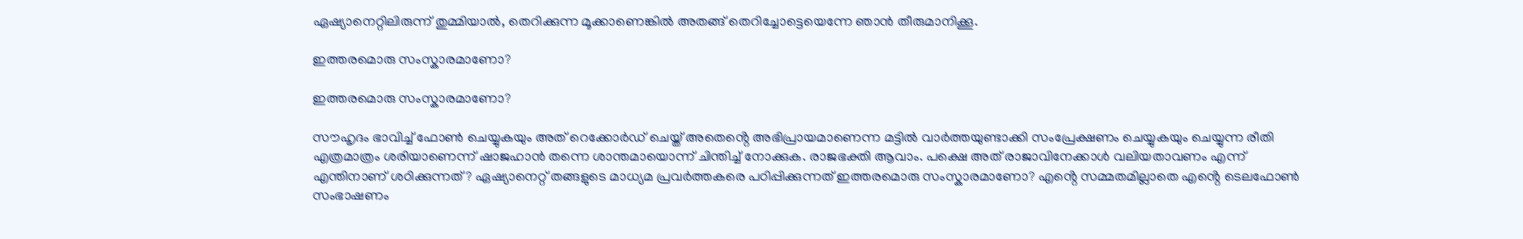ഏഷ്യാനെറ്റിലിരുന്ന് തുമ്മിയാൽ, തെറിക്കുന്ന മൂക്കാണെങ്കിൽ അതങ്ങ് തെറിച്ചോട്ടെയെന്നേ ഞാൻ തീരുമാനിക്കൂ.

ഇത്തരമൊരു സംസ്കാരമാണോ?

ഇത്തരമൊരു സംസ്കാരമാണോ?

സൗഹൃദം ഭാവിച്ച് ഫോൺ ചെയ്യുകയും അത് റെക്കോർഡ് ചെയ്ത് അതെൻ്റെ അഭിപ്രായമാണെന്ന മട്ടിൽ വാർത്തയുണ്ടാക്കി സംപ്രേക്ഷണം ചെയ്യുകയും ചെയ്യുന്ന രീതി എത്രമാത്രം ശരിയാണെന്ന് ഷാജഹാൻ തന്നെ ശാന്തമായൊന്ന് ചിന്തിച്ച് നോക്കുക. രാജഭക്തി ആവാം. പക്ഷെ അത് രാജാവിനേക്കാൾ വലിയതാവണം എന്ന് എന്തിനാണ് ശഠിക്കുന്നത്? ഏഷ്യാനെറ്റ് തങ്ങളുടെ മാധ്യമ പ്രവർത്തകരെ പഠിപ്പിക്കുന്നത് ഇത്തരമൊരു സംസ്കാരമാണോ? എൻ്റെ സമ്മതമില്ലാതെ എൻ്റെ ടെലഫോൺ സംഭാഷണം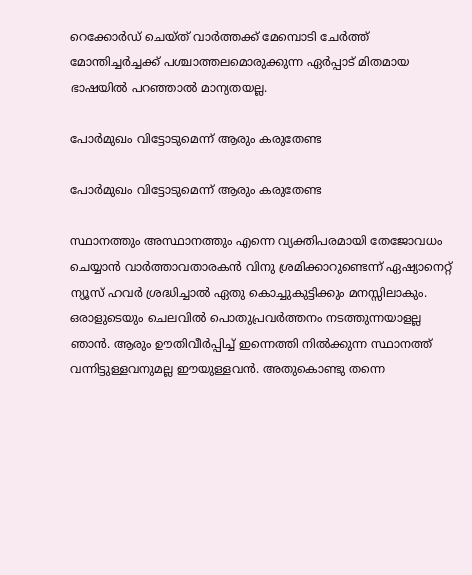റെക്കോർഡ് ചെയ്ത് വാർത്തക്ക് മേമ്പൊടി ചേർത്ത് മോന്തിച്ചർച്ചക്ക് പശ്ചാത്തലമൊരുക്കുന്ന ഏർപ്പാട് മിതമായ ഭാഷയിൽ പറഞ്ഞാൽ മാന്യതയല്ല.

പോർമുഖം വിട്ടോടുമെന്ന് ആരും കരുതേണ്ട

പോർമുഖം വിട്ടോടുമെന്ന് ആരും കരുതേണ്ട

സ്ഥാനത്തും അസ്ഥാനത്തും എന്നെ വ്യക്തിപരമായി തേജോവധം ചെയ്യാൻ വാർത്താവതാരകൻ വിനു ശ്രമിക്കാറുണ്ടെന്ന് ഏഷ്യാനെറ്റ് ന്യൂസ് ഹവർ ശ്രദ്ധിച്ചാൽ ഏതു കൊച്ചുകുട്ടിക്കും മനസ്സിലാകും. ഒരാളുടെയും ചെലവിൽ പൊതുപ്രവർത്തനം നടത്തുന്നയാളല്ല ഞാൻ. ആരും ഊതിവീർപ്പിച്ച് ഇന്നെത്തി നിൽക്കുന്ന സ്ഥാനത്ത് വന്നിട്ടുള്ളവനുമല്ല ഈയുള്ളവൻ. അതുകൊണ്ടു തന്നെ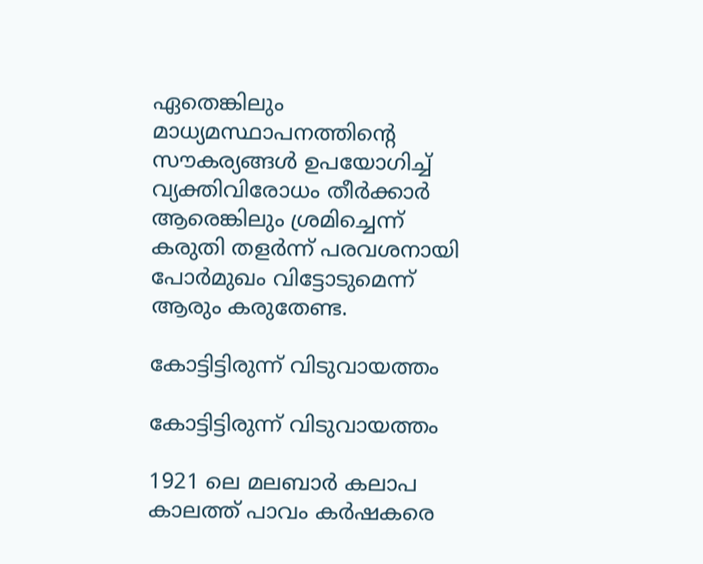ഏതെങ്കിലും മാധ്യമസ്ഥാപനത്തിൻ്റെ സൗകര്യങ്ങൾ ഉപയോഗിച്ച് വ്യക്തിവിരോധം തീർക്കാർ ആരെങ്കിലും ശ്രമിച്ചെന്ന് കരുതി തളർന്ന് പരവശനായി പോർമുഖം വിട്ടോടുമെന്ന് ആരും കരുതേണ്ട.

കോട്ടിട്ടിരുന്ന് വിടുവായത്തം

കോട്ടിട്ടിരുന്ന് വിടുവായത്തം

1921 ലെ മലബാർ കലാപ കാലത്ത് പാവം കർഷകരെ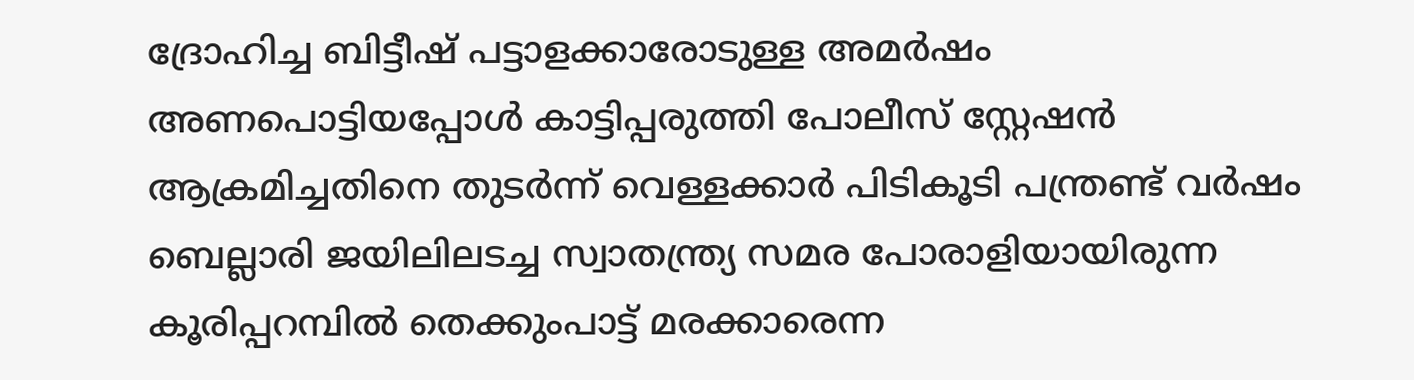ദ്രോഹിച്ച ബിട്ടീഷ് പട്ടാളക്കാരോടുള്ള അമർഷം അണപൊട്ടിയപ്പോൾ കാട്ടിപ്പരുത്തി പോലീസ് സ്റ്റേഷൻ ആക്രമിച്ചതിനെ തുടർന്ന് വെള്ളക്കാർ പിടികൂടി പന്ത്രണ്ട് വർഷം ബെല്ലാരി ജയിലിലടച്ച സ്വാതന്ത്ര്യ സമര പോരാളിയായിരുന്ന കൂരിപ്പറമ്പിൽ തെക്കുംപാട്ട് മരക്കാരെന്ന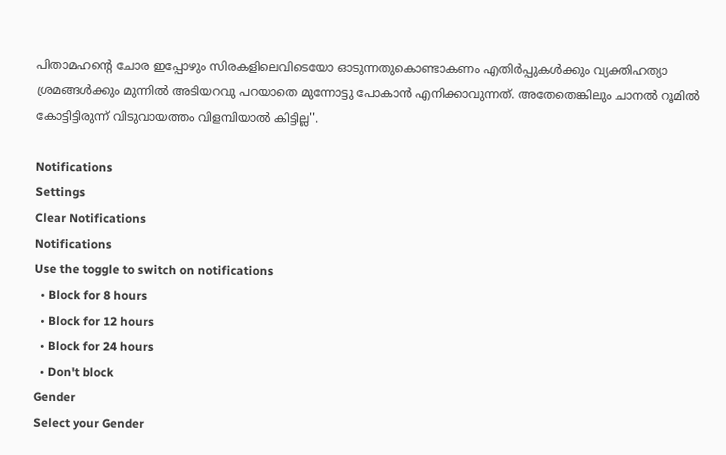പിതാമഹൻ്റെ ചോര ഇപ്പോഴും സിരകളിലെവിടെയോ ഓടുന്നതുകൊണ്ടാകണം എതിർപ്പുകൾക്കും വ്യക്തിഹത്യാ ശ്രമങ്ങൾക്കും മുന്നിൽ അടിയറവു പറയാതെ മുന്നോട്ടു പോകാൻ എനിക്കാവുന്നത്. അതേതെങ്കിലും ചാനൽ റൂമിൽ കോട്ടിട്ടിരുന്ന് വിടുവായത്തം വിളമ്പിയാൽ കിട്ടില്ല''.

Notifications
Settings
Clear Notifications
Notifications
Use the toggle to switch on notifications
  • Block for 8 hours
  • Block for 12 hours
  • Block for 24 hours
  • Don't block
Gender
Select your Gender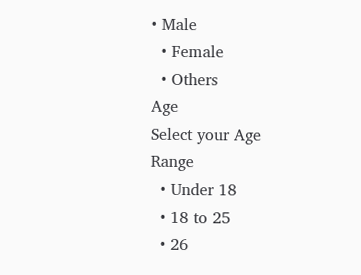• Male
  • Female
  • Others
Age
Select your Age Range
  • Under 18
  • 18 to 25
  • 26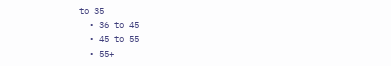to 35
  • 36 to 45
  • 45 to 55
  • 55+